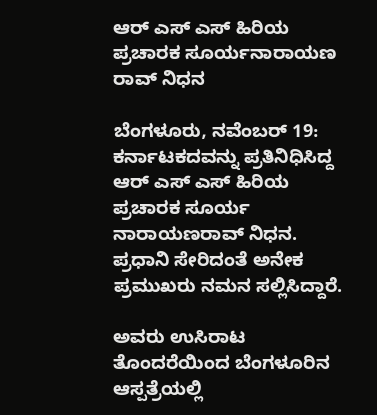ಆರ್ ಎಸ್‌ ಎಸ್‌ ಹಿರಿಯ ಪ್ರಚಾರಕ ಸೂರ್ಯನಾರಾಯಣ ರಾವ್ ನಿಧನ

ಬೆಂಗಳೂರು, ನವೆಂಬರ್ 19: ಕರ್ನಾಟಕದವನ್ನು ಪ್ರತಿನಿಧಿಸಿದ್ದ ಆರ್ ಎಸ್ ಎಸ್ ಹಿರಿಯ ಪ್ರಚಾರಕ ಸೂರ್ಯ ನಾರಾಯಣರಾವ್ ನಿಧನ. ಪ್ರಧಾನಿ ಸೇರಿದಂತೆ ಅನೇಕ ಪ್ರಮುಖರು ನಮನ ಸಲ್ಲಿಸಿದ್ದಾರೆ.

ಅವರು ಉಸಿರಾಟ ತೊಂದರೆಯಿಂದ ಬೆಂಗಳೂರಿನ ಆಸ್ಪತ್ರೆಯಲ್ಲಿ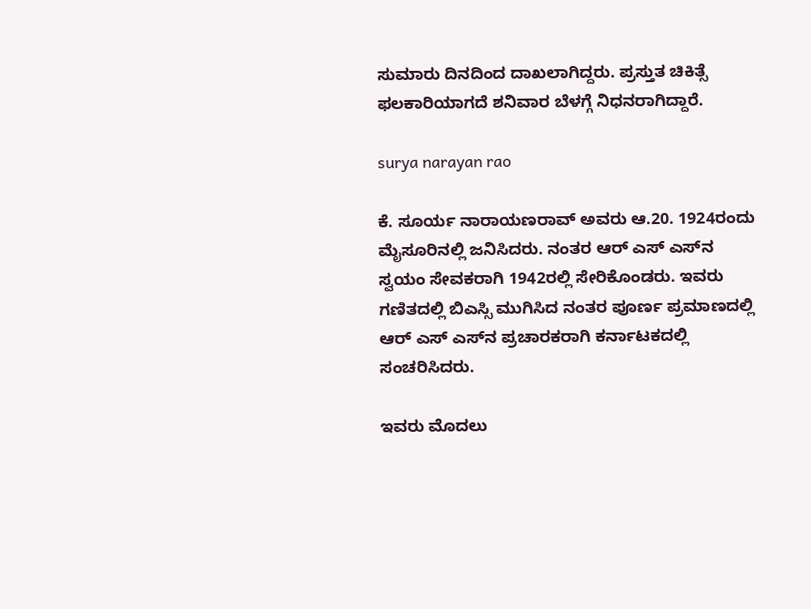ಸುಮಾರು ದಿನದಿಂದ ದಾಖಲಾಗಿದ್ದರು. ಪ್ರಸ್ತುತ ಚಿಕಿತ್ಸೆ ಫಲಕಾರಿಯಾಗದೆ ಶನಿವಾರ ಬೆಳಗ್ಗೆ ನಿಧನರಾಗಿದ್ದಾರೆ.

surya narayan rao

ಕೆ. ಸೂರ್ಯ ನಾರಾಯಣರಾವ್ ಅವರು ಆ.20. 1924ರಂದು ಮೈಸೂರಿನಲ್ಲಿ ಜನಿಸಿದರು. ನಂತರ ಆರ್‌ ಎಸ್‌ ಎಸ್‌ನ ಸ್ವಯಂ ಸೇವಕರಾಗಿ 1942ರಲ್ಲಿ ಸೇರಿಕೊಂಡರು. ಇವರು ಗಣಿತದಲ್ಲಿ ಬಿಎಸ್ಸಿ ಮುಗಿಸಿದ ನಂತರ ಪೂರ್ಣ ಪ್ರಮಾಣದಲ್ಲಿ ಆರ್ ಎಸ್‌ ಎಸ್‌ನ ಪ್ರಚಾರಕರಾಗಿ ಕರ್ನಾಟಕದಲ್ಲಿ ಸಂಚರಿಸಿದರು.

ಇವರು ಮೊದಲು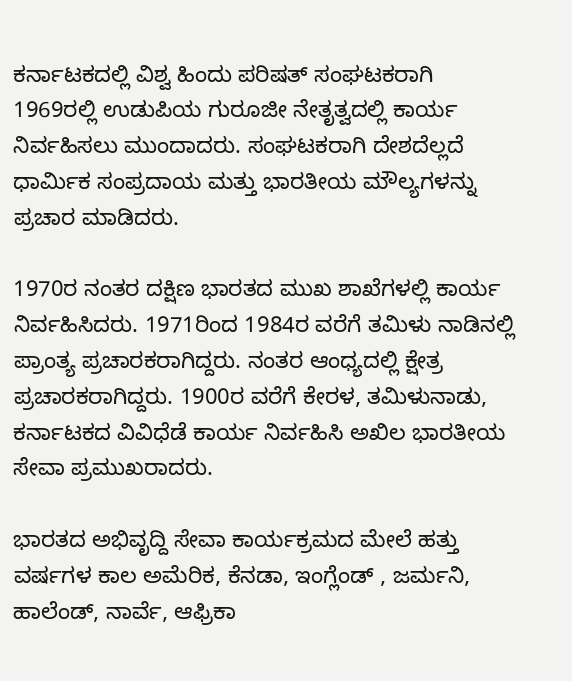ಕರ್ನಾಟಕದಲ್ಲಿ ವಿಶ್ವ ಹಿಂದು ಪರಿಷತ್ ಸಂಘಟಕರಾಗಿ 1969ರಲ್ಲಿ ಉಡುಪಿಯ ಗುರೂಜೀ ನೇತೃತ್ವದಲ್ಲಿ ಕಾರ್ಯ ನಿರ್ವಹಿಸಲು ಮುಂದಾದರು. ಸಂಘಟಕರಾಗಿ ದೇಶದೆಲ್ಲದೆ ಧಾರ್ಮಿಕ ಸಂಪ್ರದಾಯ ಮತ್ತು ಭಾರತೀಯ ಮೌಲ್ಯಗಳನ್ನು ಪ್ರಚಾರ ಮಾಡಿದರು.

1970ರ ನಂತರ ದಕ್ಷಿಣ ಭಾರತದ ಮುಖ ಶಾಖೆಗಳಲ್ಲಿ ಕಾರ್ಯ ನಿರ್ವಹಿಸಿದರು. 1971ರಿಂದ 1984ರ ವರೆಗೆ ತಮಿಳು ನಾಡಿನಲ್ಲಿ ಪ್ರಾಂತ್ಯ ಪ್ರಚಾರಕರಾಗಿದ್ದರು. ನಂತರ ಆಂಧ್ಯದಲ್ಲಿ ಕ್ಷೇತ್ರ ಪ್ರಚಾರಕರಾಗಿದ್ದರು. 1900ರ ವರೆಗೆ ಕೇರಳ, ತಮಿಳುನಾಡು, ಕರ್ನಾಟಕದ ವಿವಿಧೆಡೆ ಕಾರ್ಯ ನಿರ್ವಹಿಸಿ ಅಖಿಲ ಭಾರತೀಯ ಸೇವಾ ಪ್ರಮುಖರಾದರು.

ಭಾರತದ ಅಭಿವೃದ್ದಿ ಸೇವಾ ಕಾರ್ಯಕ್ರಮದ ಮೇಲೆ ಹತ್ತು ವರ್ಷಗಳ ಕಾಲ ಅಮೆರಿಕ, ಕೆನಡಾ, ಇಂಗ್ಲೆಂಡ್ , ಜರ್ಮನಿ, ಹಾಲೆಂಡ್, ನಾರ್ವೆ, ಆಫ್ರಿಕಾ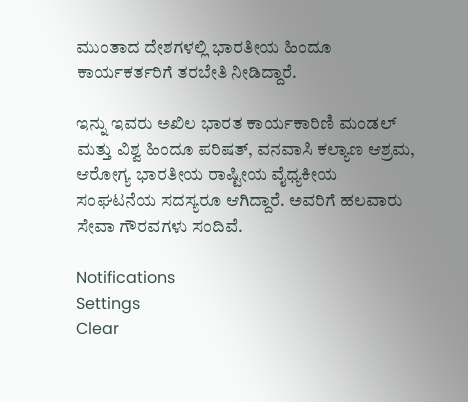ಮುಂತಾದ ದೇಶಗಳಲ್ಲಿ ಭಾರತೀಯ ಹಿಂದೂ ಕಾರ್ಯಕರ್ತರಿಗೆ ತರಬೇತಿ ನೀಡಿದ್ದಾರೆ.

ಇನ್ನು ಇವರು ಅಖಿಲ ಭಾರತ ಕಾರ್ಯಕಾರಿಣಿ ಮಂಡಲ್ ಮತ್ತು ವಿಶ್ವ ಹಿಂದೂ ಪರಿಷತ್, ವನವಾಸಿ ಕಲ್ಯಾಣ ಆಶ್ರಮ, ಆರೋಗ್ಯ ಭಾರತೀಯ ರಾಷ್ಟೀಯ ವೈಧ್ಯಕೀಯ ಸಂಘಟನೆಯ ಸದಸ್ಯರೂ ಆಗಿದ್ದಾರೆ. ಅವರಿಗೆ ಹಲವಾರು ಸೇವಾ ಗೌರವಗಳು ಸಂದಿವೆ.

Notifications
Settings
Clear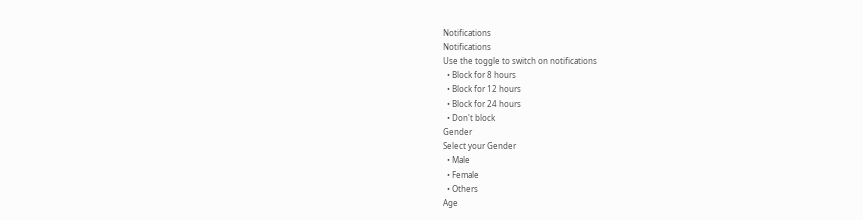Notifications
Notifications
Use the toggle to switch on notifications
  • Block for 8 hours
  • Block for 12 hours
  • Block for 24 hours
  • Don't block
Gender
Select your Gender
  • Male
  • Female
  • Others
Age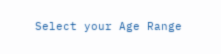Select your Age Range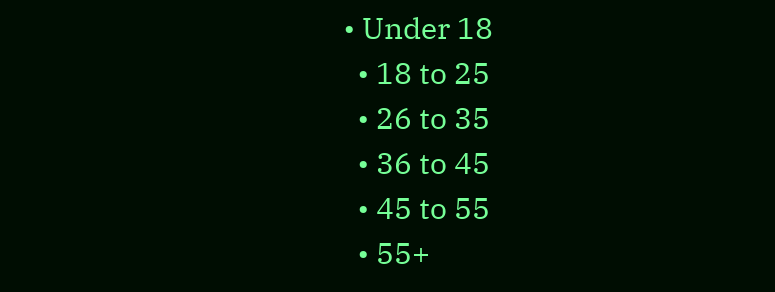• Under 18
  • 18 to 25
  • 26 to 35
  • 36 to 45
  • 45 to 55
  • 55+